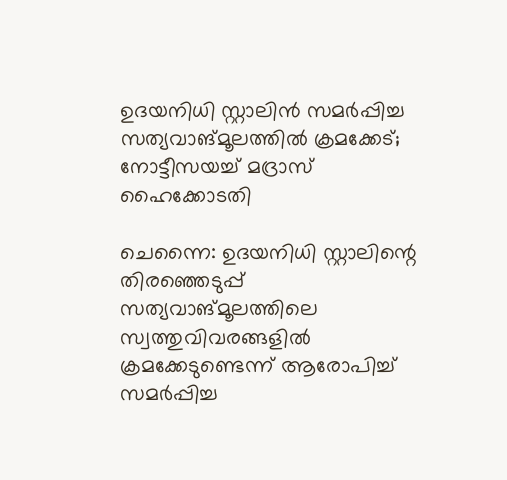ഉദയനിധി സ്റ്റാലിൻ സമർപ്പിച്ച സത്യവാങ്മൂലത്തി‌ൽ ക്രമക്കേട്; നോട്ടീസയച്ച് മദ്രാസ് ഹൈക്കോടതി

ചെന്നൈ: ഉദയനിധി സ്റ്റാലിന്റെ തിരഞ്ഞെടുപ്പ് സത്യവാങ്മൂലത്തിലെ സ്വത്തുവിവരങ്ങളിൽ ക്രമക്കേടുണ്ടെന്ന് ആരോപിച്ച് സമർപ്പിച്ച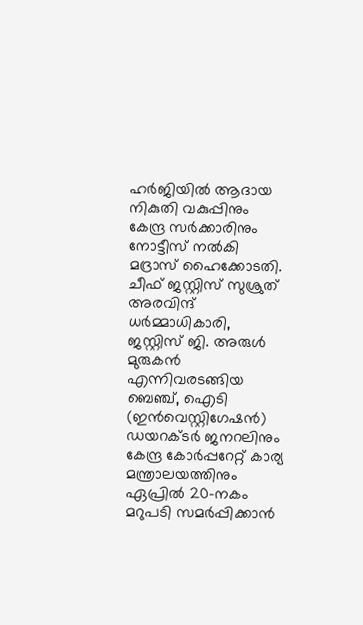ഹർജിയിൽ ആദായ നികുതി വകുപ്പിനും കേന്ദ്ര സർക്കാരിനും നോട്ടീസ് നൽകി മദ്രാസ് ഹൈക്കോടതി. ചീഫ് ജസ്റ്റിസ് സുശ്രുത് അരവിന്ദ് ധർമ്മാധികാരി, ജസ്റ്റിസ് ജി. അരുള്‍ മുരുകൻ എന്നിവരടങ്ങിയ ബെഞ്ച്, ഐടി (ഇൻവെസ്റ്റിഗേഷൻ) ഡയറക്ടർ ജനറലിനും കേന്ദ്ര കോർപ്പറേറ്റ് കാര്യ മന്ത്രാലയത്തിനും ഏപ്രിൽ 20-നകം മറുപടി സമർപ്പിക്കാൻ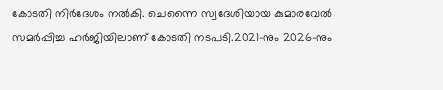കോടതി നിർദേശം നൽകി. ചെന്നൈ സ്വദേശിയായ കുമാരവേൽ സമർപ്പിച്ച ഹർജിയിലാണ് കോടതി നടപടി.2021-നും 2026-നും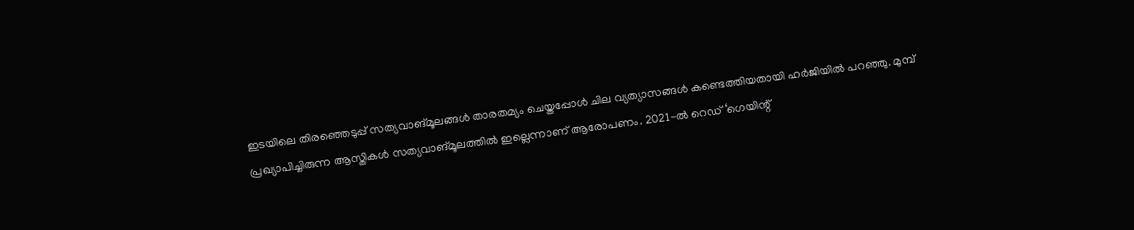ഇടയിലെ തിരഞ്ഞെടുപ്പ് സത്യവാങ്മൂലങ്ങൾ താരതമ്യം ചെയ്തപ്പോൾ ചില വ്യത്യാസങ്ങൾ കണ്ടെത്തിയതായി ഹർജിയിൽ പറഞ്ഞു. മുമ്പ് പ്രഖ്യാപിച്ചിരുന്ന ആസ്തികൾ സത്യവാങ്മൂലത്തിൽ ഇല്ലെന്നാണ് ആരോപണം. 2021-ൽ റെഡ് ‘ഗെയിന്റ്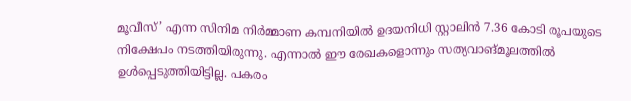മൂവീസ്’ എന്ന സിനിമ നിർമ്മാണ കമ്പനിയിൽ ഉദയനിധി സ്റ്റാലിൻ 7.36 കോടി രൂപയുടെ നിക്ഷേപം നടത്തിയിരുന്നു. എന്നാൽ ഈ രേഖകളൊന്നും സത്യവാങ്മൂലത്തിൽ ഉൾപ്പെടുത്തിയിട്ടില്ല. പകരം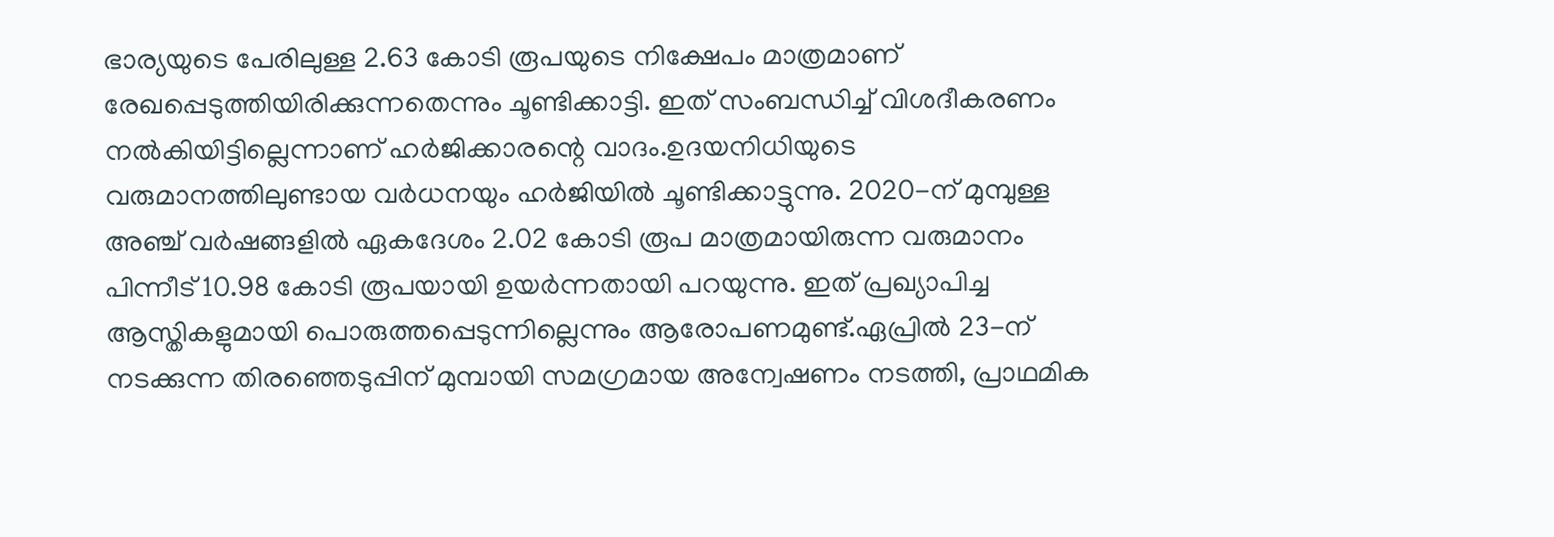ഭാര്യയുടെ പേരിലുള്ള 2.63 കോടി രൂപയുടെ നിക്ഷേപം മാത്രമാണ് രേഖപ്പെടുത്തിയിരിക്കുന്നതെന്നും ചൂണ്ടിക്കാട്ടി. ഇത് സംബന്ധിച്ച് വിശദീകരണം നൽകിയിട്ടില്ലെന്നാണ് ഹർജിക്കാരന്റെ വാദം.ഉദയനിധിയുടെ വരുമാനത്തിലുണ്ടായ വർധനയും ഹർജിയിൽ ചൂണ്ടിക്കാട്ടുന്നു. 2020-ന് മുമ്പുള്ള അഞ്ച് വർഷങ്ങളിൽ ഏകദേശം 2.02 കോടി രൂപ മാത്രമായിരുന്ന വരുമാനം പിന്നീട് 10.98 കോടി രൂപയായി ഉയർന്നതായി പറയുന്നു. ഇത് പ്രഖ്യാപിച്ച ആസ്തികളുമായി പൊരുത്തപ്പെടുന്നില്ലെന്നും ആരോപണമുണ്ട്.ഏപ്രിൽ 23-ന് നടക്കുന്ന തിരഞ്ഞെടുപ്പിന് മുമ്പായി സമഗ്രമായ അന്വേഷണം നടത്തി, പ്രാഥമിക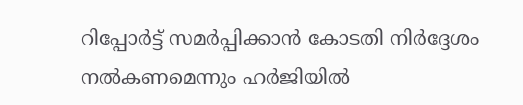റിപ്പോർട്ട് സമർപ്പിക്കാൻ കോടതി നിർദ്ദേശം നൽകണമെന്നും ഹർജിയിൽ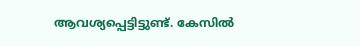ആവശ്യപ്പെട്ടിട്ടുണ്ട്. കേസിൽ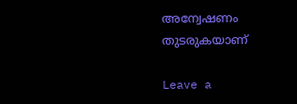അന്വേഷണം തുടരുകയാണ്

Leave a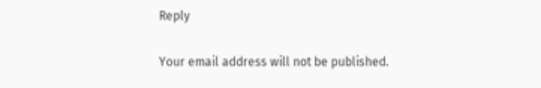Reply

Your email address will not be published.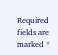Required fields are marked *